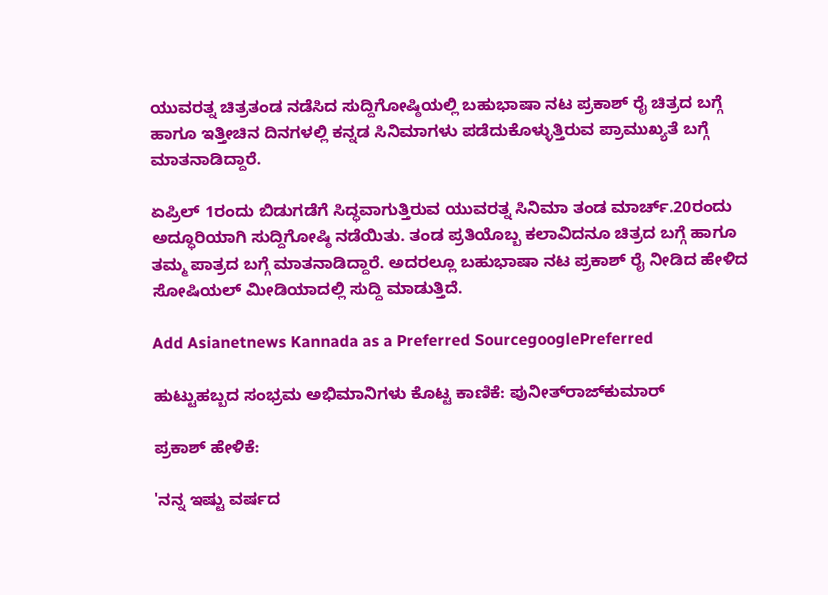ಯುವರತ್ನ ಚಿತ್ರತಂಡ ನಡೆಸಿದ ಸುದ್ದಿಗೋಷ್ಠಿಯಲ್ಲಿ ಬಹುಭಾಷಾ ನಟ ಪ್ರಕಾಶ್ ರೈ ಚಿತ್ರದ ಬಗ್ಗೆ ಹಾಗೂ ಇತ್ತೀಚಿನ ದಿನಗಳಲ್ಲಿ ಕನ್ನಡ ಸಿನಿಮಾಗಳು ಪಡೆದುಕೊಳ್ಳುತ್ತಿರುವ ಪ್ರಾಮುಖ್ಯತೆ ಬಗ್ಗೆ ಮಾತನಾಡಿದ್ದಾರೆ.

ಏಪ್ರಿಲ್ 1ರಂದು ಬಿಡುಗಡೆಗೆ ಸಿದ್ಧವಾಗುತ್ತಿರುವ ಯುವರತ್ನ ಸಿನಿಮಾ ತಂಡ ಮಾರ್ಚ್‌.20ರಂದು ಅದ್ಧೂರಿಯಾಗಿ ಸುದ್ದಿಗೋಷ್ಠಿ ನಡೆಯಿತು. ತಂಡ ಪ್ರತಿಯೊಬ್ಬ ಕಲಾವಿದನೂ ಚಿತ್ರದ ಬಗ್ಗೆ ಹಾಗೂ ತಮ್ಮ ಪಾತ್ರದ ಬಗ್ಗೆ ಮಾತನಾಡಿದ್ದಾರೆ. ಅದರಲ್ಲೂ ಬಹುಭಾಷಾ ನಟ ಪ್ರಕಾಶ್ ರೈ ನೀಡಿದ ಹೇಳಿದ ಸೋಷಿಯಲ್ ಮೀಡಿಯಾದಲ್ಲಿ ಸುದ್ದಿ ಮಾಡುತ್ತಿದೆ.

Add Asianetnews Kannada as a Preferred SourcegooglePreferred

ಹುಟ್ಟುಹಬ್ಬದ ಸಂಭ್ರಮ ಅಭಿಮಾನಿಗಳು ಕೊಟ್ಟ ಕಾಣಿಕೆ: ಪುನೀತ್‌ರಾಜ್‌ಕುಮಾರ್

ಪ್ರಕಾಶ್ ಹೇಳಿಕೆ:

'ನನ್ನ ಇಷ್ಟು ವರ್ಷದ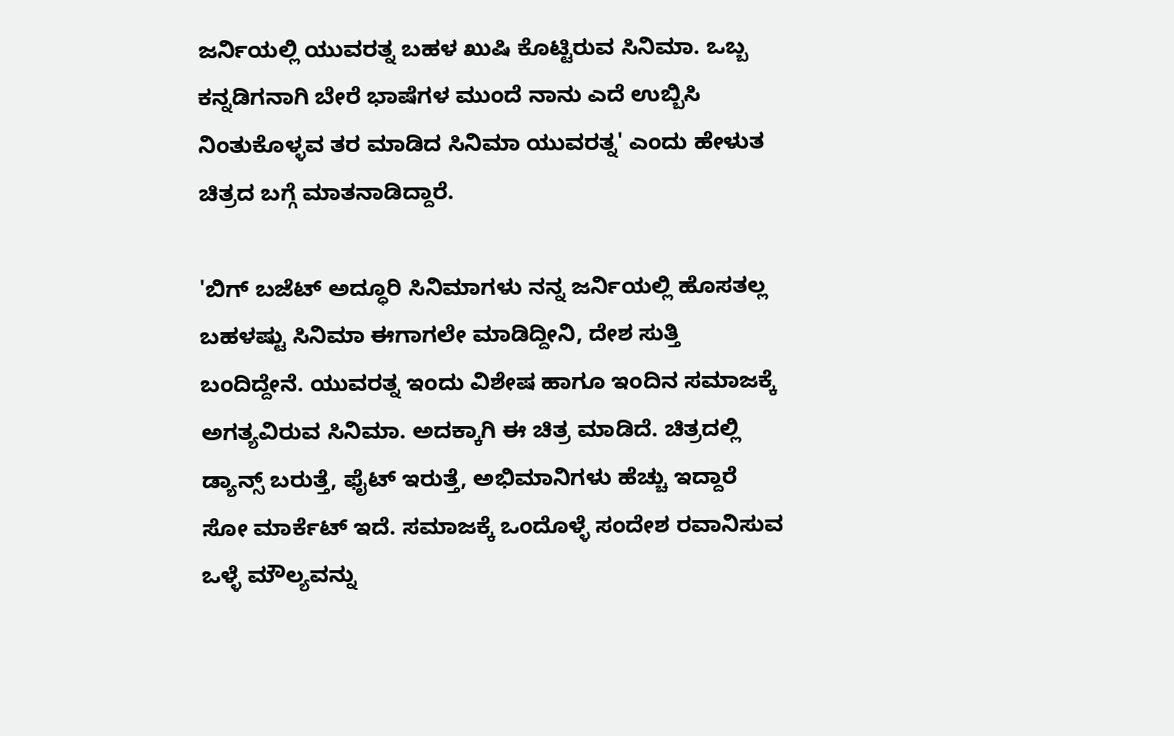ಜರ್ನಿಯಲ್ಲಿ ಯುವರತ್ನ ಬಹಳ ಖುಷಿ ಕೊಟ್ಟಿರುವ ಸಿನಿಮಾ. ಒಬ್ಬ ಕನ್ನಡಿಗನಾಗಿ ಬೇರೆ ಭಾಷೆಗಳ ಮುಂದೆ ನಾನು ಎದೆ ಉಬ್ಬಿಸಿ ನಿಂತುಕೊಳ್ಳವ ತರ ಮಾಡಿದ ಸಿನಿಮಾ ಯುವರತ್ನ' ಎಂದು ಹೇಳುತ ಚಿತ್ರದ ಬಗ್ಗೆ ಮಾತನಾಡಿದ್ದಾರೆ.

'ಬಿಗ್ ಬಜೆಟ್ ಅದ್ಧೂರಿ ಸಿನಿಮಾಗಳು ನನ್ನ ಜರ್ನಿಯಲ್ಲಿ ಹೊಸತಲ್ಲ ಬಹಳಷ್ಟು ಸಿನಿಮಾ ಈಗಾಗಲೇ ಮಾಡಿದ್ದೀನಿ, ದೇಶ ಸುತ್ತಿ ಬಂದಿದ್ದೇನೆ. ಯುವರತ್ನ ಇಂದು ವಿಶೇಷ ಹಾಗೂ ಇಂದಿನ ಸಮಾಜಕ್ಕೆ ಅಗತ್ಯವಿರುವ ಸಿನಿಮಾ. ಅದಕ್ಕಾಗಿ ಈ ಚಿತ್ರ ಮಾಡಿದೆ. ಚಿತ್ರದಲ್ಲಿ ಡ್ಯಾನ್ಸ್ ಬರುತ್ತೆ, ಫೈಟ್ ಇರುತ್ತೆ, ಅಭಿಮಾನಿಗಳು ಹೆಚ್ಚು ಇದ್ದಾರೆ ಸೋ ಮಾರ್ಕೆಟ್ ಇದೆ. ಸಮಾಜಕ್ಕೆ ಒಂದೊಳ್ಳೆ ಸಂದೇಶ ರವಾನಿಸುವ ಒಳ್ಳೆ ಮೌಲ್ಯವನ್ನು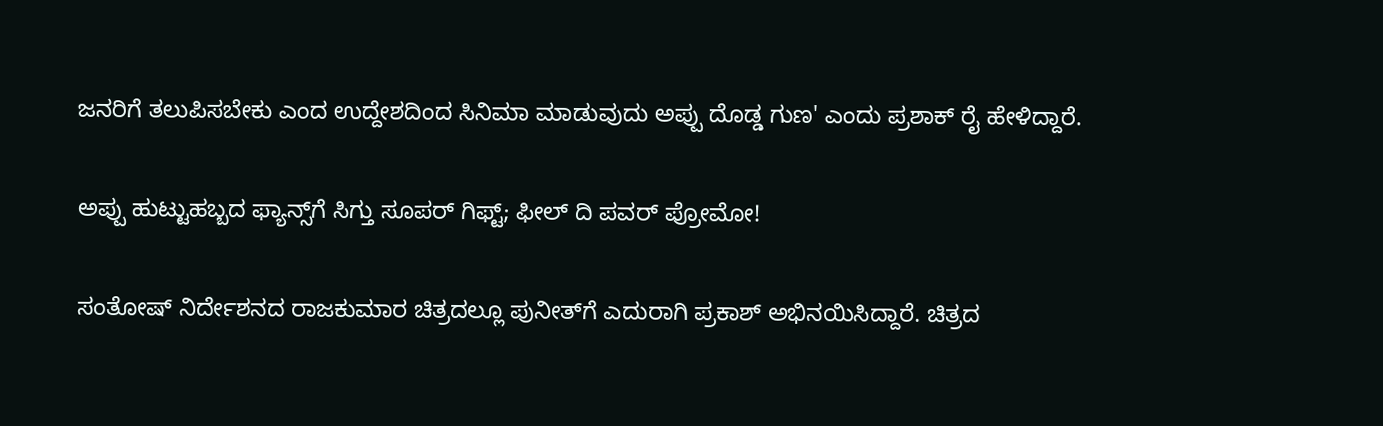ಜನರಿಗೆ ತಲುಪಿಸಬೇಕು ಎಂದ ಉದ್ದೇಶದಿಂದ ಸಿನಿಮಾ ಮಾಡುವುದು ಅಪ್ಪು ದೊಡ್ಡ ಗುಣ' ಎಂದು ಪ್ರಶಾಕ್ ರೈ ಹೇಳಿದ್ದಾರೆ.

ಅಪ್ಪು ಹುಟ್ಟುಹಬ್ಬದ ಫ್ಯಾನ್ಸ್‌ಗೆ ಸಿಗ್ತು ಸೂಪರ್ ಗಿಫ್ಟ್‌; ಫೀಲ್ ದಿ ಪವರ್ ಪ್ರೋಮೋ!

ಸಂತೋಷ್ ನಿರ್ದೇಶನದ ರಾಜಕುಮಾರ ಚಿತ್ರದಲ್ಲೂ ಪುನೀತ್‌ಗೆ ಎದುರಾಗಿ ಪ್ರಕಾಶ್ ಅಭಿನಯಿಸಿದ್ದಾರೆ. ಚಿತ್ರದ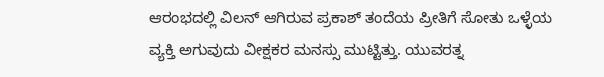ಆರಂಭದಲ್ಲಿ ವಿಲನ್ ಆಗಿರುವ ಪ್ರಕಾಶ್ ತಂದೆಯ ಪ್ರೀತಿಗೆ ಸೋತು ಒಳ್ಳೆಯ ವ್ಯಕ್ತಿ ಅಗುವುದು ವೀಕ್ಷಕರ ಮನಸ್ಸು ಮುಟ್ಟಿತ್ತು. ಯುವರತ್ನ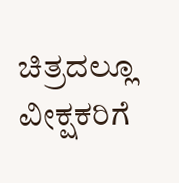ಚಿತ್ರದಲ್ಲೂ ವೀಕ್ಷಕರಿಗೆ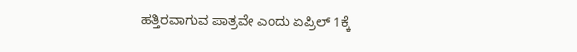ಹತ್ತಿರವಾಗುವ ಪಾತ್ರವೇ ಎಂದು ಏಪ್ರಿಲ್ 1ಕ್ಕೆ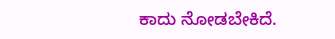ಕಾದು ನೋಡಬೇಕಿದೆ.